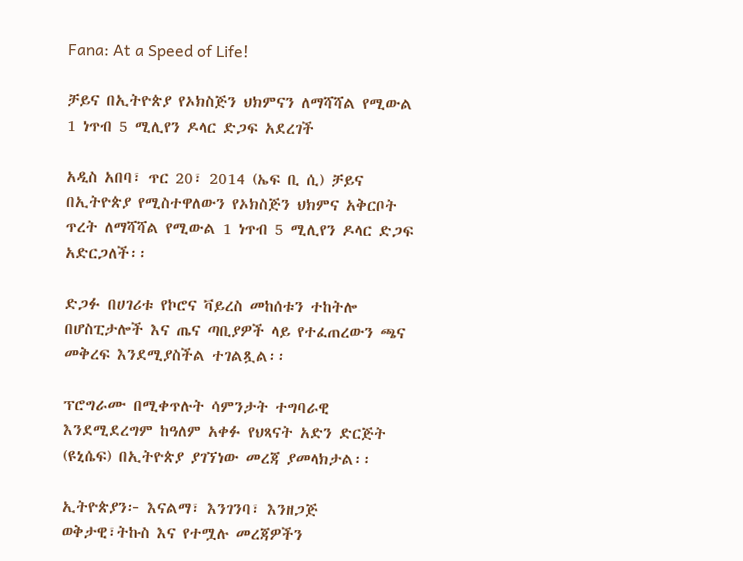Fana: At a Speed of Life!

ቻይና በኢትዮጵያ የኦክስጅን ህክምናን ለማሻሻል የሚውል 1 ነጥብ 5 ሚሊየን ዶላር ድጋፍ አደረገች

አዲስ አበባ፣ ጥር 20፣ 2014 (ኤፍ ቢ ሲ) ቻይና በኢትዮጵያ የሚስተዋለውን የኦክስጅን ህክምና አቅርቦት ጥረት ለማሻሻል የሚውል 1 ነጥብ 5 ሚሊየን ዶላር ድጋፍ አድርጋለች፡፡

ድጋፉ በሀገሪቱ የኮሮና ቫይረስ መከሰቱን ተከትሎ በሆስፒታሎች እና ጤና ጣቢያዎች ላይ የተፈጠረውን ጫና መቅረፍ እንደሚያስችል ተገልጿል፡፡

ፕሮግራሙ በሚቀጥሉት ሳምንታት ተግባራዊ እንደሚደረግም ከዓለም አቀፉ የህጻናት አድን ድርጅት (ዩኒሴፍ) በኢትዮጵያ ያገኘነው መረጃ ያመላክታል፡፡

ኢትዮጵያን፦ እናልማ፣ እንገንባ፣ እንዘጋጅ
ወቅታዊ፣ትኩስ እና የተሟሉ መረጃዎችን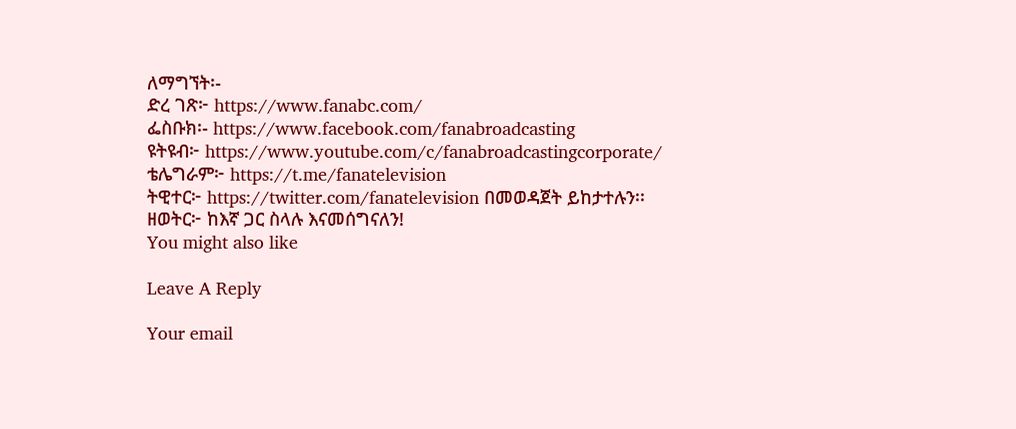ለማግኘት፡-
ድረ ገጽ፦ https://www.fanabc.com/
ፌስቡክ፡- https://www.facebook.com/fanabroadcasting
ዩትዩብ፦ https://www.youtube.com/c/fanabroadcastingcorporate/
ቴሌግራም፦ https://t.me/fanatelevision
ትዊተር፦ https://twitter.com/fanatelevision በመወዳጀት ይከታተሉን፡፡
ዘወትር፦ ከእኛ ጋር ስላሉ እናመሰግናለን!
You might also like

Leave A Reply

Your email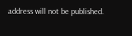address will not be published.